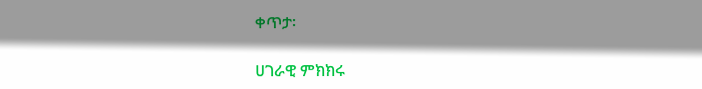ቀጥታ፡

ሀገራዊ ምክክሩ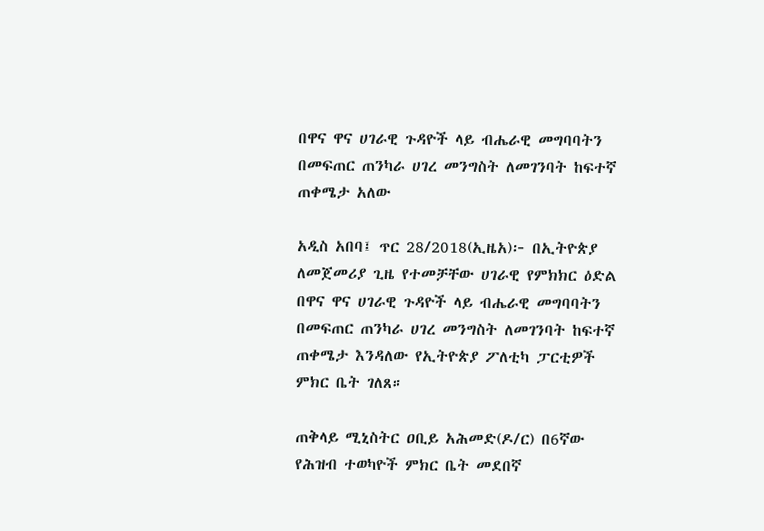በዋና ዋና ሀገራዊ ጉዳዮች ላይ ብሔራዊ መግባባትን በመፍጠር ጠንካራ ሀገረ መንግስት ለመገንባት ከፍተኛ ጠቀሜታ አለው

አዲስ አበባ፤ ጥር 28/2018(ኢዜአ)፦ በኢትዮጵያ ለመጀመሪያ ጊዜ የተመቻቸው ሀገራዊ የምክክር ዕድል በዋና ዋና ሀገራዊ ጉዳዮች ላይ ብሔራዊ መግባባትን በመፍጠር ጠንካራ ሀገረ መንግስት ለመገንባት ከፍተኛ ጠቀሜታ እንዳለው የኢትዮጵያ ፖለቲካ ፓርቲዎች ምክር ቤት ገለጸ።

ጠቅላይ ሚኒስትር ዐቢይ አሕመድ(ዶ/ር) በ6ኛው የሕዝብ ተወካዮች ምክር ቤት መደበኛ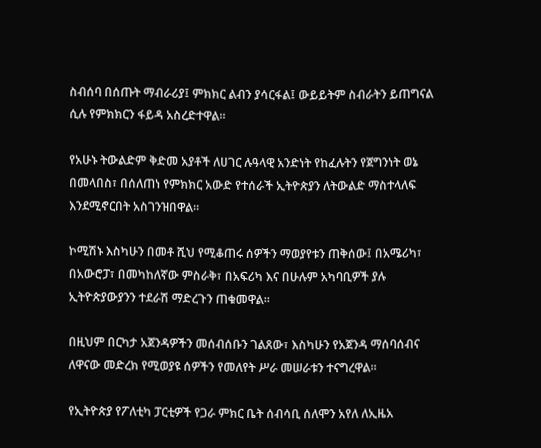ስብሰባ በሰጡት ማብራሪያ፤ ምክክር ልብን ያሳርፋል፤ ውይይትም ስብራትን ይጠግናል ሲሉ የምክክርን ፋይዳ አስረድተዋል።

የአሁኑ ትውልድም ቅድመ አያቶች ለሀገር ሉዓላዊ አንድነት የከፈሉትን የጀግንነት ወኔ በመላበስ፣ በሰለጠነ የምክክር አውድ የተሰራች ኢትዮጵያን ለትውልድ ማስተላለፍ እንደሚኖርበት አስገንዝበዋል።

ኮሚሽኑ እስካሁን በመቶ ሺህ የሚቆጠሩ ሰዎችን ማወያየቱን ጠቅሰው፤ በአሜሪካ፣ በአውሮፓ፣ በመካከለኛው ምስራቅ፣ በአፍሪካ እና በሁሉም አካባቢዎች ያሉ ኢትዮጵያውያንን ተደራሽ ማድረጉን ጠቁመዋል፡፡

በዚህም በርካታ አጀንዳዎችን መሰብሰቡን ገልጸው፣ እስካሁን የአጀንዳ ማሰባሰብና ለዋናው መድረክ የሚወያዩ ሰዎችን የመለየት ሥራ መሠራቱን ተናግረዋል፡፡

የኢትዮጵያ የፖለቲካ ፓርቲዎች የጋራ ምክር ቤት ሰብሳቢ ሰለሞን አየለ ለኢዜአ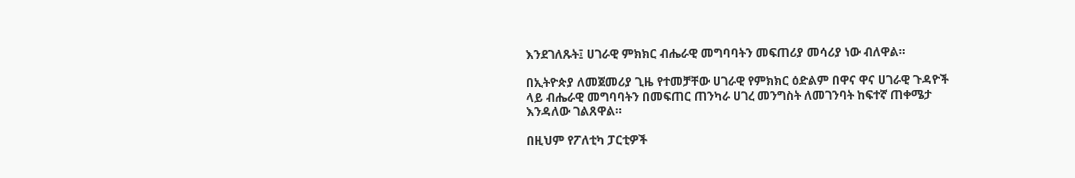እንደገለጹት፤ ሀገራዊ ምክክር ብሔራዊ መግባባትን መፍጠሪያ መሳሪያ ነው ብለዋል።

በኢትዮጵያ ለመጀመሪያ ጊዜ የተመቻቸው ሀገራዊ የምክክር ዕድልም በዋና ዋና ሀገራዊ ጉዳዮች ላይ ብሔራዊ መግባባትን በመፍጠር ጠንካራ ሀገረ መንግስት ለመገንባት ከፍተኛ ጠቀሜታ እንዳለው ገልጸዋል።

በዚህም የፖለቲካ ፓርቲዎች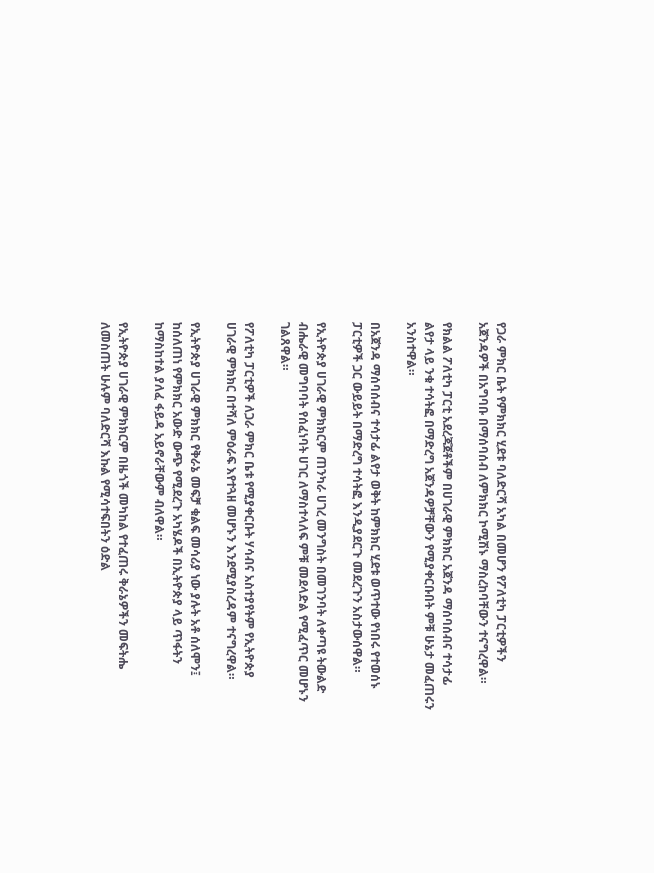የጋራ ምክር ቤት የምክክር ሂደቱ ባለድርሻ አካል በመሆን የፖለቲካ ፓርቲዎችን አጀንዳዎች በአግባቡ በማሰባሰብ ለምክክር ኮሚሽኑ ማስረከባቸውን ተናግረዋል።

የክልል ፖለቲካ ፓርቲ አደረጃጀቶችም በሀገራዊ ምክክር አጀንዳ ማሰባሰብና ተሳታፊ ልየታ ላይ ንቁ ተሳትፎ በማድረግ አጀንዳዎቻቸውን የሚያቀርቡበት ምቹ ሁኔታ መፈጠሩን አንስተዋል።

በአጀንዳ ማሰባሰብና ተሳታፊ ልየታ ወቅት ከምክክር ሂደቱ ወጥተው የነበሩ የተወሰኑ ፓርቲዎች ጋር ውይይት በማድረግ ተሳትፎ እንዲያደርጉ መደረጉን አስታውሰዋል።

የኢትዮጵያ ሀገራዊ ምክክርም ጠንካራ ሀገረ መንግስት በመገንባት ለቀጣዩ ትውልድ ብሔራዊ መግባባት የሰፈነባት ሀገር ለማስተላለፍ ምቹ መደላድል የሚፈጥር መሆኑን ገልጸዋል።

የፖለቲካ ፓርቲዎች ለጋራ ምክር ቤቱ የሚያቀርቡት ሃሳብና አስተያየትም የኢትዮጵያ ሀገራዊ ምክክር በተሻለ ምዕራፍ እየተጓዘ መሆኑን እንደሚያስረዳም ተናግረዋል።

የኢትዮጵያ ሀገራዊ ምክክር የቅራኔ መፍቻ ቁልፍ መሳሪያ ነው ያሉት አቶ ሰለሞን፤ ከሰለጠነ የምክክር አውድ ውጭ የሚደረጉ አካሄዶች በኢትዮጵያ ላይ ጥፋትን ከማስከተል ያለፈ ፋይዳ አይኖራቸውም ብለዋል።

የኢትዮጵያ ሀገራዊ ምክክርም በዜጎች መካከል የተፈጠሩ ቅራኔዎችን መፍትሔ ለመስጠት ሁሉም ባለድርሻ እኩል የሚሳተፍበትን ዕድል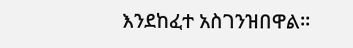እንደከፈተ አስገንዝበዋል።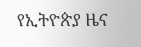የኢትዮጵያ ዜና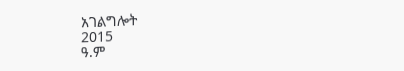አገልግሎት
2015
ዓ.ም